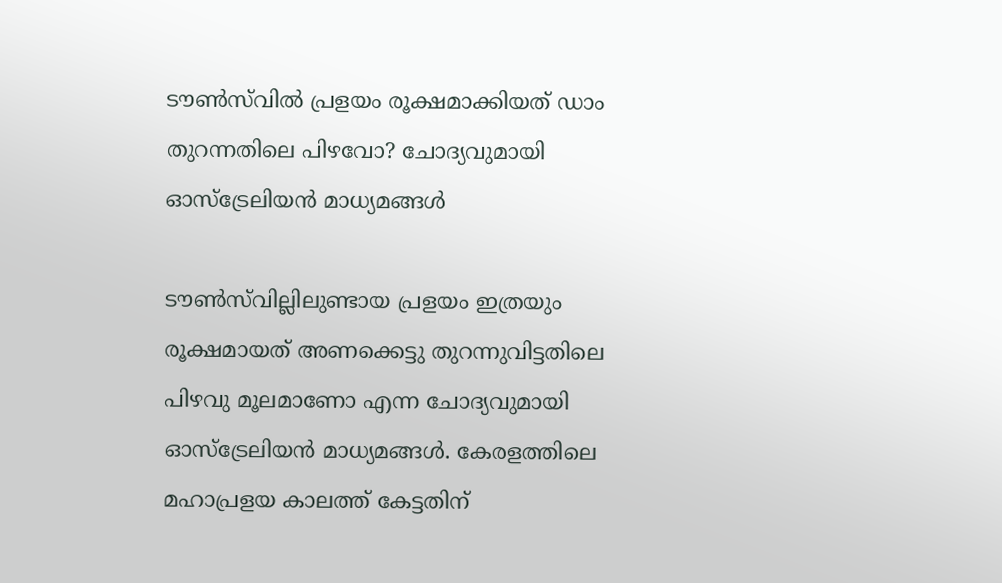ടൗൺസ്‌വിൽ പ്രളയം രൂക്ഷമാക്കിയത് ഡാം തുറന്നതിലെ പിഴവോ? ചോദ്യവുമായി ഓസ്‌ട്രേലിയന്‍ മാധ്യമങ്ങള്‍

ടൗൺസ്‌വില്ലിലുണ്ടായ പ്രളയം ഇത്രയും രൂക്ഷമായത് അണക്കെട്ടു തുറന്നുവിട്ടതിലെ പിഴവു മൂലമാണോ എന്ന ചോദ്യവുമായി ഓസ്ട്രേലിയൻ മാധ്യമങ്ങൾ. കേരളത്തിലെ മഹാപ്രളയ കാലത്ത് കേട്ടതിന്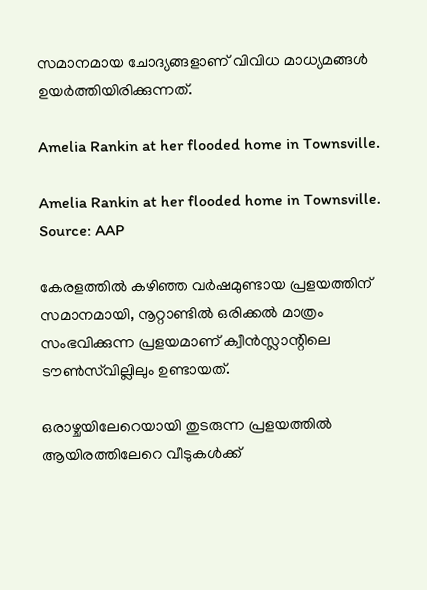സമാനമായ ചോദ്യങ്ങളാണ് വിവിധ മാധ്യമങ്ങൾ ഉയർത്തിയിരിക്കുന്നത്.

Amelia Rankin at her flooded home in Townsville.

Amelia Rankin at her flooded home in Townsville. Source: AAP

കേരളത്തിൽ കഴിഞ്ഞ വർഷമുണ്ടായ പ്രളയത്തിന് സമാനമായി, നൂറ്റാണ്ടിൽ ഒരിക്കൽ മാത്രം സംഭവിക്കുന്ന പ്രളയമാണ് ക്വീൻസ്ലാന്റിലെ ടൗൺസ്‌വില്ലിലും ഉണ്ടായത്.

ഒരാഴ്ചയിലേറെയായി തുടരുന്ന പ്രളയത്തിൽ ആയിരത്തിലേറെ വീടുകൾക്ക്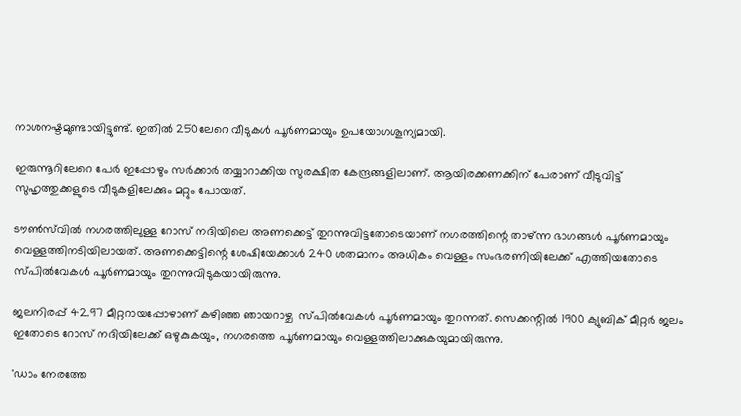നാശനഷ്ടമുണ്ടായിട്ടുണ്ട്. ഇതിൽ 250ലേറെ വീടുകൾ പൂർണമായും ഉപയോഗശൂന്യമായി.

ഇരുന്നൂറിലേറെ പേർ ഇപ്പോഴും സർക്കാർ തയ്യാറാക്കിയ സുരക്ഷിത കേന്ദ്രങ്ങളിലാണ്. ആയിരക്കണക്കിന് പേരാണ് വീടുവിട്ട് സുഹൃത്തുക്കളുടെ വീടുകളിലേക്കും മറ്റും പോയത്.

ടൗൺസ്‌വിൽ നഗരത്തിലുള്ള റോസ് നദിയിലെ അണക്കെട്ട് തുറന്നുവിട്ടതോടെയാണ് നഗരത്തിന്റെ താഴ്ന്ന ഭാഗങ്ങൾ പൂർണമായും വെള്ളത്തിനടിയിലായത്. അണക്കെട്ടിന്റെ ശേഷിയേക്കാൾ 240 ശതമാനം അധികം വെള്ളം സംഭരണിയിലേക്ക് എത്തിയതോടെ സ്പിൽവേകൾ പൂർണമായും തുറന്നുവിടുകയായിരുന്നു.

ജലനിരപ്പ് 42.97 മീറ്ററായപ്പോഴാണ് കഴിഞ്ഞ ഞായറാഴ്ച  സ്പിൽവേകൾ പൂർണമായും തുറന്നത്. സെക്കന്റിൽ 1900 ക്യുബിക് മീറ്റർ ജലം ഇതോടെ റോസ് നദിയിലേക്ക് ഒഴുകുകയും, നഗരത്തെ പൂർണമായും വെള്ളത്തിലാക്കുകയുമായിരുന്നു.

'ഡാം നേരത്തേ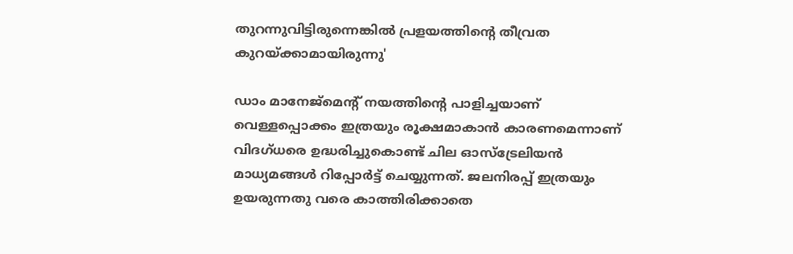തുറന്നുവിട്ടിരുന്നെങ്കില്‍ പ്രളയത്തിന്റെ തീവ്രത കുറയ്ക്കാമായിരുന്നു'

ഡാം മാനേജ്മെന്റ് നയത്തിന്റെ പാളിച്ചയാണ് വെള്ളപ്പൊക്കം ഇത്രയും രൂക്ഷമാകാൻ കാരണമെന്നാണ് വിദഗ്ധരെ ഉദ്ധരിച്ചുകൊണ്ട് ചില ഓസ്ട്രേലിയൻ മാധ്യമങ്ങൾ റിപ്പോർട്ട് ചെയ്യുന്നത്. ജലനിരപ്പ് ഇത്രയും ഉയരുന്നതു വരെ കാത്തിരിക്കാതെ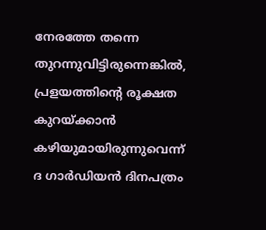നേരത്തേ തന്നെ തുറന്നുവിട്ടിരുന്നെങ്കിൽ, പ്രളയത്തിന്റെ രൂക്ഷത കുറയ്ക്കാൻ കഴിയുമായിരുന്നുവെന്ന് ദ ഗാർഡിയൻ ദിനപത്രം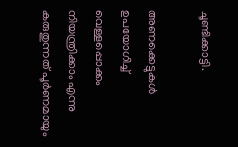ചൂണ്ടിക്കാട്ടി.

അണക്കെട്ടുകൾ ഉപയോഗിച്ച് വെള്ളപ്പൊക്കം നിയന്ത്രിക്കാം എന്നു കരുതുന്നത് പൂർണമായും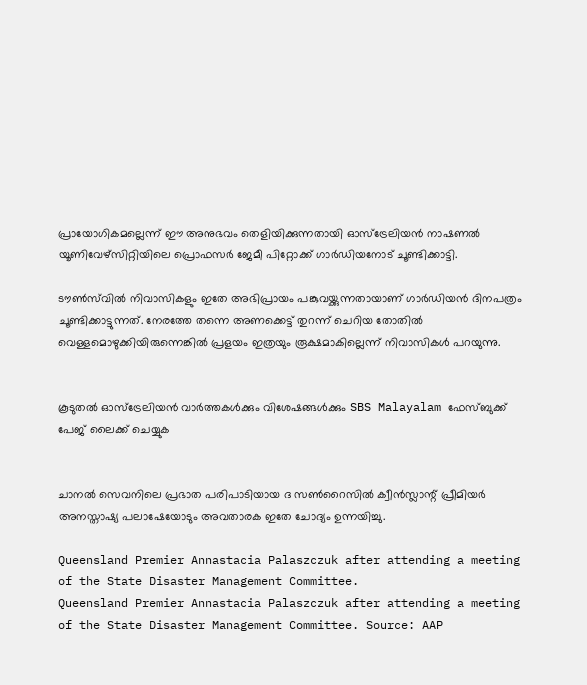പ്രായോഗികമല്ലെന്ന് ഈ അനുഭവം തെളിയിക്കുന്നതായി ഓസ്ട്രേലിയൻ നാഷണൽ യൂണിവേഴ്സിറ്റിയിലെ പ്രൊഫസർ ജേമീ പിറ്റോക്ക് ഗാർഡിയനോട് ചൂണ്ടിക്കാട്ടി.

ടൗൺസ്‌വിൽ നിവാസികളും ഇതേ അഭിപ്രായം പങ്കുവയ്ക്കുന്നതായാണ് ഗാർഡിയൻ ദിനപത്രം ചൂണ്ടിക്കാട്ടുന്നത്. നേരത്തേ തന്നെ അണക്കെട്ട് തുറന്ന് ചെറിയ തോതിൽ വെള്ളമൊഴുക്കിയിരുന്നെങ്കിൽ പ്രളയം ഇത്രയും രൂക്ഷമാകില്ലെന്ന് നിവാസികൾ പറയുന്നു.


കൂടുതല്‍ ഓസ്‌ട്രേലിയന്‍ വാര്‍ത്തകള്‍ക്കും വിശേഷങ്ങള്‍ക്കും SBS Malayalam ഫേസ്ബുക്ക് പേജ് ലൈക്ക് ചെയ്യുക


ചാനൽ സെവനിലെ പ്രഭാത പരിപാടിയായ ദ സൺറൈസിൽ ക്വീൻസ്ലാന്റ് പ്രീമിയർ അനസ്താഷ്യ പലാഷേയോടും അവതാരക ഇതേ ചോദ്യം ഉന്നയിച്ചു.

Queensland Premier Annastacia Palaszczuk after attending a meeting of the State Disaster Management Committee.
Queensland Premier Annastacia Palaszczuk after attending a meeting of the State Disaster Management Committee. Source: AAP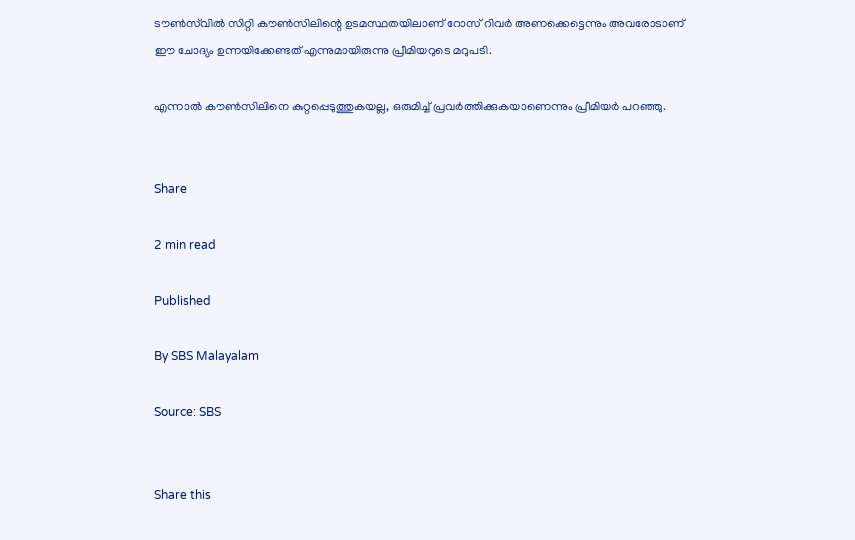ടൗൺസ്‌വിൽ സിറ്റി കൗൺസിലിന്റെ ഉടമസ്ഥതയിലാണ് റോസ് റിവർ അണക്കെട്ടെന്നും അവരോടാണ് ഈ ചോദ്യം ഉന്നയിക്കേണ്ടത് എന്നുമായിരുന്നു പ്രീമിയറുടെ മറുപടി.

എന്നാൽ കൗൺസിലിനെ കുറ്റപ്പെടുത്തുകയല്ല, ഒരുമിച്ച് പ്രവർത്തിക്കുകയാണെന്നും പ്രീമിയർ പറഞ്ഞു.


Share

2 min read

Published

By SBS Malayalam

Source: SBS


Share this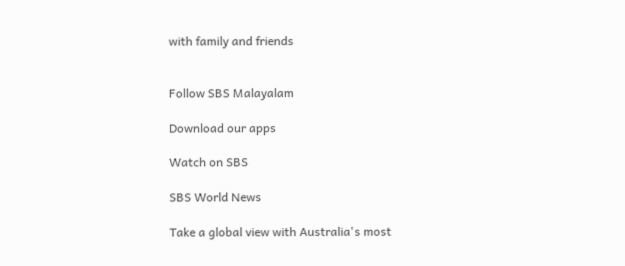with family and friends


Follow SBS Malayalam

Download our apps

Watch on SBS

SBS World News

Take a global view with Australia's most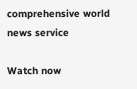comprehensive world news service

Watch now